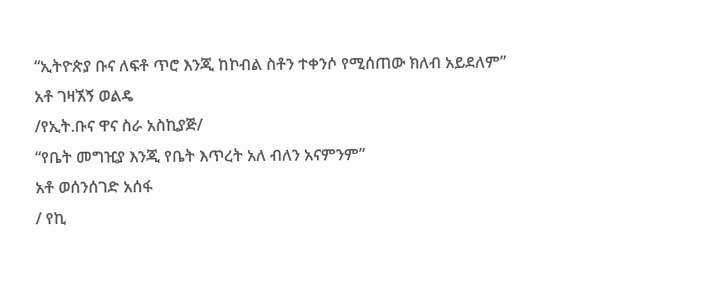“ኢትዮጵያ ቡና ለፍቶ ጥሮ እንጂ ከኮብል ስቶን ተቀንሶ የሚሰጠው ክለብ አይደለም”
አቶ ገዛኧኝ ወልዴ
/የኢት.ቡና ዋና ስራ አስኪያጅ/
“የቤት መግዢያ እንጂ የቤት እጥረት አለ ብለን አናምንም”
አቶ ወሰንሰገድ አሰፋ
/ የኪ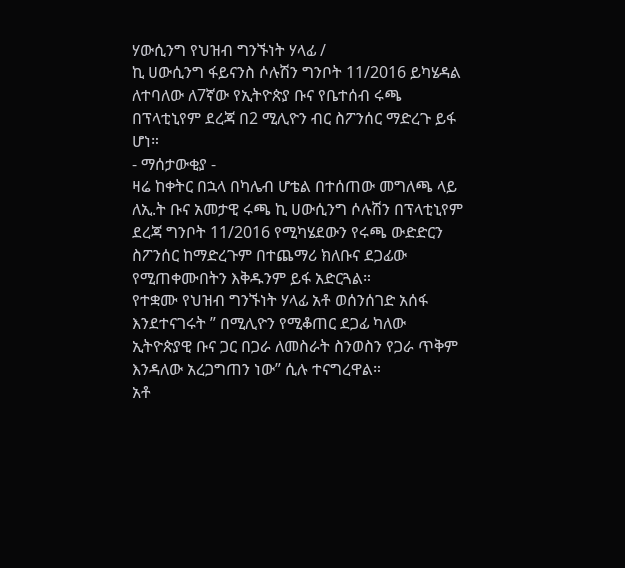ሃውሲንግ የህዝብ ግንኙነት ሃላፊ /
ኪ ሀውሲንግ ፋይናንስ ሶሉሽን ግንቦት 11/2016 ይካሄዳል ለተባለው ለ7ኛው የኢትዮጵያ ቡና የቤተሰብ ሩጫ በፕላቲኒየም ደረጃ በ2 ሚሊዮን ብር ስፖንሰር ማድረጉ ይፋ ሆነ።
- ማሰታውቂያ -
ዛሬ ከቀትር በኋላ በካሌብ ሆቴል በተሰጠው መግለጫ ላይ ለኢ.ት ቡና አመታዊ ሩጫ ኪ ሀውሲንግ ሶሉሽን በፕላቲኒየም ደረጃ ግንቦት 11/2016 የሚካሄደውን የሩጫ ውድድርን ስፖንሰር ከማድረጉም በተጨማሪ ክለቡና ደጋፊው የሚጠቀሙበትን እቅዱንም ይፋ አድርጓል።
የተቋሙ የህዝብ ግንኙነት ሃላፊ አቶ ወሰንሰገድ አሰፋ እንደተናገሩት ” በሚሊዮን የሚቆጠር ደጋፊ ካለው ኢትዮጵያዊ ቡና ጋር በጋራ ለመስራት ስንወስን የጋራ ጥቅም እንዳለው አረጋግጠን ነው” ሲሉ ተናግረዋል።
አቶ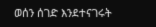ወሰን ሰገድ እንደተናገሩት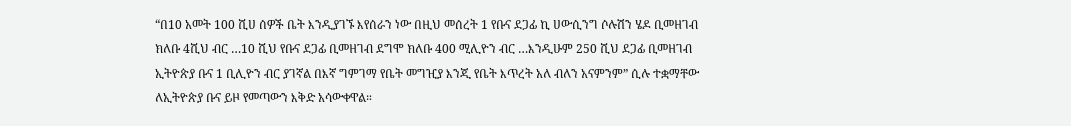“በ10 አመት 100 ሺሀ ሰዎች ቤት እንዲያገኙ እየሰራን ነው በዚህ መሰረት 1 የቡና ደጋፊ ኪ ሀውሲንግ ሶሉሽን ሄዶ ቢመዘገብ ክለቡ 4ሺህ ብር …10 ሺህ የቡና ደጋፊ ቢመዘገብ ደግሞ ክለቡ 400 ሚሊዮን ብር …እንዲሁም 250 ሺህ ደጋፊ ቢመዘገብ ኢትዮጵያ ቡና 1 ቢሊዮን ብር ያገኛል በእኛ ግምገማ የቤት መግዢያ እንጂ የቤት እጥረት አለ ብለን አናምንም” ሲሉ ተቋማቸው ለኢትዮጵያ ቡና ይዞ የመጣውን እቅድ አሳውቀዋል።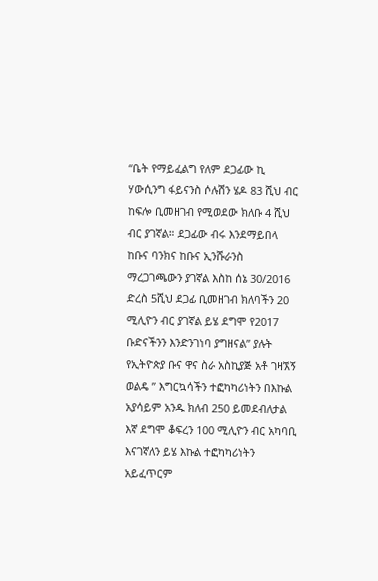“ቤት የማይፈልግ የለም ደጋፊው ኪ ሃውሲንግ ፋይናንስ ሶሉሽን ሄዶ 83 ሺህ ብር ከፍሎ ቢመዘገብ የሚወደው ክለቡ 4 ሺህ ብር ያገኛል። ደጋፊው ብሩ እንደማይበላ ከቡና ባንክና ከቡና ኢንሹራንስ ማረጋገጫውን ያገኛል እስከ ሰኔ 30/2016 ድረስ 5ሺህ ደጋፊ ቢመዘገብ ክለባችን 20 ሚሊዮን ብር ያገኛል ይሄ ደግሞ የ2017 ቡድናችንን እንድንገነባ ያግዘናል” ያሉት የኢትዮጵያ ቡና ዋና ስራ አስኪያጅ አቶ ገዛኧኝ ወልዴ ” እግርኳሳችን ተፎካካሪነትን በእኩል አያሳይም አንዱ ክለብ 250 ይመደብለታል እኛ ደግሞ ቆፍረን 100 ሚሊዮን ብር አካባቢ እናገኛለን ይሄ እኩል ተፎካካሪነትን አይፈጥርም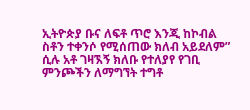ኢትዮጵያ ቡና ለፍቶ ጥሮ እንጂ ከኮብል ስቶን ተቀንሶ የሚሰጠው ክለብ አይደለም” ሲሉ አቶ ገዛኧኝ ክለቡ የተለያየ የገቢ ምንጮችን ለማግኘት ተግቶ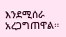እንደሚሰራ አረጋግጠዋል።